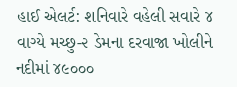હાઈ એલર્ટ: શનિવારે વહેલી સવારે ૪ વાગ્યે મચ્છુ-૨ ડેમના દરવાજા ખોલીને નદીમાં ૪૯૦૦૦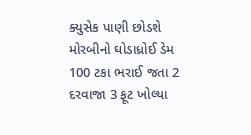ક્યુસેક પાણી છોડશે મોરબીનો ઘોડાધ્રોઈ ડેમ 100 ટકા ભરાઈ જતા 2 દરવાજા 3 ફૂટ ખોલ્યા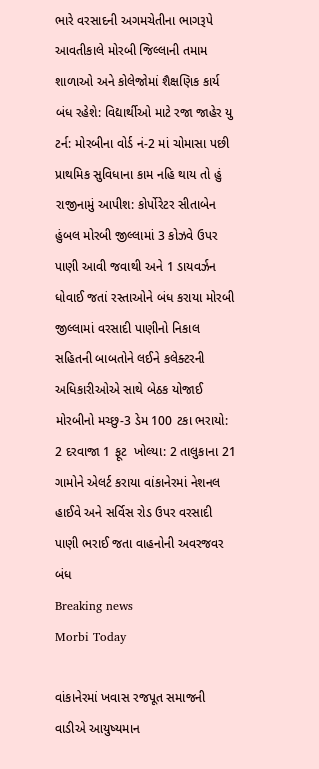ભારે વરસાદની અગમચેતીના ભાગરૂપે આવતીકાલે મોરબી જિલ્લાની તમામ શાળાઓ અને કોલેજોમાં શૈક્ષણિક કાર્ય બંધ રહેશે: વિદ્યાર્થીઓ માટે રજા જાહેર યુ ટર્ન: મોરબીના વોર્ડ નં-2 માં ચોમાસા પછી પ્રાથમિક સુવિધાના કામ નહિ થાય તો હું રાજીનામું આપીશ: કોર્પોરેટર સીતાબેન હુંબલ મોરબી જીલ્લામાં 3 કોઝવે ઉપર પાણી આવી જવાથી અને 1 ડાયવર્ઝન ધોવાઈ જતાં રસ્તાઓને બંધ કરાયા મોરબી જીલ્લામાં વરસાદી પાણીનો નિકાલ સહિતની બાબતોને લઈને કલેક્ટરની અધિકારીઓએ સાથે બેઠક યોજાઈ મોરબીનો મચ્છુ-3 ડેમ 100 ટકા ભરાયો: 2 દરવાજા 1 ફૂટ  ખોલ્યા: 2 તાલુકાના 21 ગામોને એલર્ટ કરાયા વાંકાનેરમાં નેશનલ હાઈવે અને સર્વિસ રોડ ઉપર વરસાદી પાણી ભરાઈ જતા વાહનોની અવરજવર બંધ
Breaking news
Morbi Today

વાંકાનેરમાં ખવાસ રજપૂત સમાજની વાડીએ આયુષ્યમાન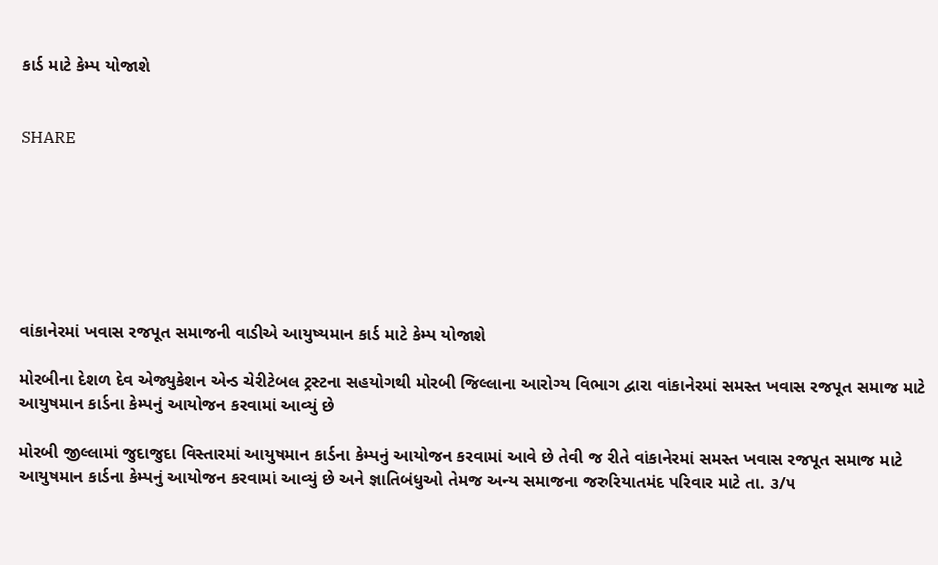કાર્ડ માટે કેમ્પ યોજાશે


SHARE







વાંકાનેરમાં ખવાસ રજપૂત સમાજની વાડીએ આયુષ્યમાન કાર્ડ માટે કેમ્પ યોજાશે

મોરબીના દેશળ દેવ એજ્યુકેશન એન્ડ ચેરીટેબલ ટ્રસ્ટના સહયોગથી મોરબી જિલ્લાના આરોગ્ય વિભાગ દ્વારા વાંકાનેરમાં સમસ્ત ખવાસ રજપૂત સમાજ માટે આયુષમાન કાર્ડના કેમ્પનું આયોજન કરવામાં આવ્યું છે

મોરબી જીલ્લામાં જુદાજુદા વિસ્તારમાં આયુષમાન કાર્ડના કેમ્પનું આયોજન કરવામાં આવે છે તેવી જ રીતે વાંકાનેરમાં સમસ્ત ખવાસ રજપૂત સમાજ માટે આયુષમાન કાર્ડના કેમ્પનું આયોજન કરવામાં આવ્યું છે અને જ્ઞાતિબંધુઓ તેમજ અન્ય સમાજના જરુરિયાતમંદ પરિવાર માટે તા. ૩/૫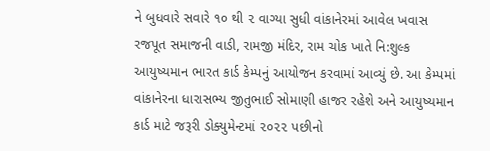ને બુધવારે સવારે ૧૦ થી ૨ વાગ્યા સુધી વાંકાનેરમાં આવેલ ખવાસ રજપૂત સમાજની વાડી, રામજી મંદિર, રામ ચોક ખાતે નિ:શુલ્ક આયુષ્યમાન ભારત કાર્ડ કેમ્પનું આયોજન કરવામાં આવ્યું છે. આ કેમ્પમાં વાંકાનેરના ધારાસભ્ય જીતુભાઈ સોમાણી હાજર રહેશે અને આયુષ્યમાન કાર્ડ માટે જરૂરી ડોક્યુમેન્ટમાં ૨૦૨૨ પછીનો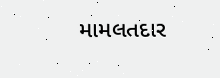મામલતદાર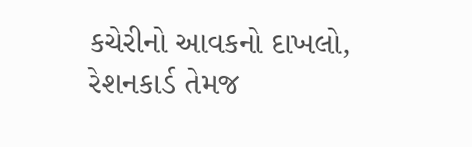કચેરીનો આવકનો દાખલો, રેશનકાર્ડ તેમજ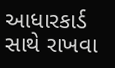આધારકાર્ડ સાથે રાખવા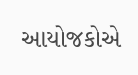આયોજકોએ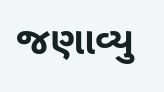જણાવ્યુ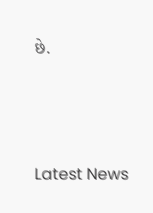છે.






Latest News